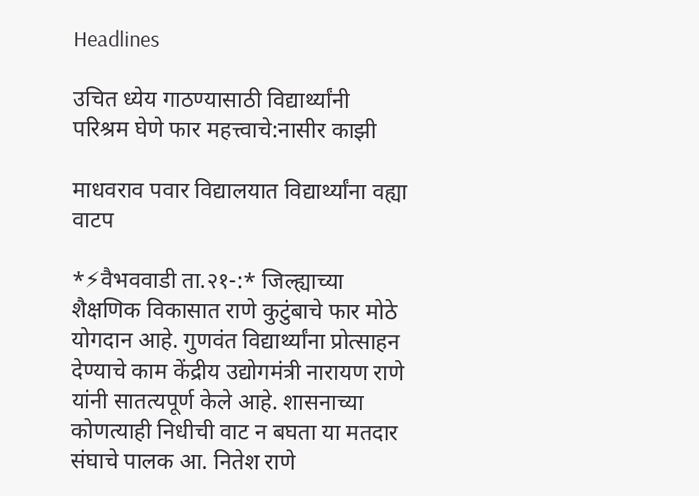Headlines

उचित ध्येय गाठण्यासाठी विद्यार्थ्यांनी परिश्रम घेणे फार महत्त्वाचे:नासीर काझी

माधवराव पवार विद्यालयात विद्यार्थ्यांना वह्या वाटप

*⚡वैभववाडी ता.२१-:* जिल्ह्याच्या शैक्षणिक विकासात राणे कुटुंबाचे फार मोठे योगदान आहे. गुणवंत विद्यार्थ्यांना प्रोत्साहन देण्याचे काम केंद्रीय उद्योगमंत्री नारायण राणे यांनी सातत्यपूर्ण केले आहे. शासनाच्या कोणत्याही निधीची वाट न बघता या मतदार संघाचे पालक आ. नितेश राणे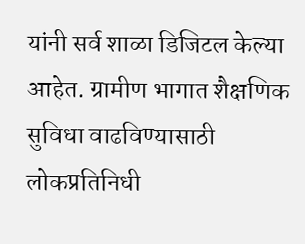यांनी सर्व शाळा डिजिटल केल्या आहेत. ग्रामीण भागात शैक्षणिक सुविधा वाढविण्यासाठी लोकप्रतिनिधी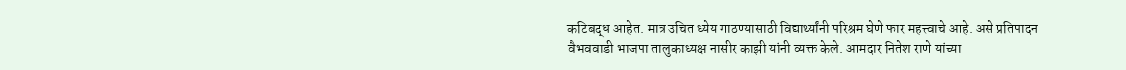कटिबद्ध आहेत. मात्र उचित ध्येय गाठण्यासाठी विद्यार्थ्यांनी परिश्रम घेणे फार महत्त्वाचे आहे. असे प्रतिपादन वैभववाडी भाजपा तालुकाध्यक्ष नासीर काझी यांनी व्यक्त केले. आमदार नितेश राणे यांच्या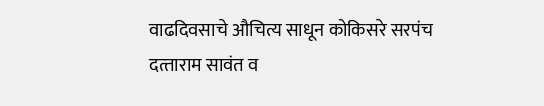वाढदिवसाचे औचित्य साधून कोकिसरे सरपंच दत्‍ताराम सावंत व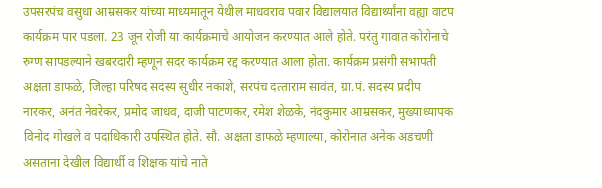उपसरपंच वसुधा आम्रसकर यांच्या माध्यमातून येथील माधवराव पवार विद्यालयात विद्यार्थ्यांना वह्या वाटप कार्यक्रम पार पडला. 23 जून रोजी या कार्यक्रमाचे आयोजन करण्यात आले होते. परंतु गावात कोरोनाचे रुग्ण सापडल्याने खबरदारी म्हणून सदर कार्यक्रम रद्द करण्यात आला होता. कार्यक्रम प्रसंगी सभापती अक्षता डाफळे, जिल्हा परिषद सदस्य सुधीर नकाशे, सरपंच दत्‍ताराम सावंत, ग्रा.पं. सदस्य प्रदीप नारकर, अनंत नेवरेकर, प्रमोद जाधव, दाजी पाटणकर, रमेश शेळके, नंदकुमार आम्रसकर, मुख्याध्यापक विनोद गोखले व पदाधिकारी उपस्थित होते. सौ. अक्षता डाफळे म्हणाल्या, कोरोनात अनेक अडचणी असताना देखील विद्यार्थी व शिक्षक यांचे नाते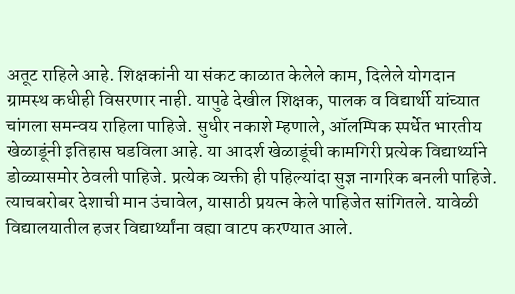अतूट राहिले आहे. शिक्षकांनी या संकट काळात केलेले काम, दिलेले योगदान ग्रामस्थ कधीही विसरणार नाही. यापुढे देखील शिक्षक, पालक व विद्यार्थी यांच्यात चांगला समन्वय राहिला पाहिजे. सुधीर नकाशे म्हणाले, ऑलम्पिक स्पर्धेत भारतीय खेळाडूंनी इतिहास घडविला आहे. या आदर्श खेळाडूंची कामगिरी प्रत्येक विद्यार्थ्याने डोळ्यासमोर ठेवली पाहिजे. प्रत्येक व्यक्ती ही पहिल्यांदा सुज्ञ नागरिक बनली पाहिजे. त्याचबरोबर देशाची मान उंचावेल, यासाठी प्रयत्न केले पाहिजेत सांगितले. यावेळी विद्यालयातील हजर विद्यार्थ्यांना वह्या वाटप करण्यात आले.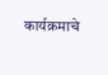कार्यक्रमाचे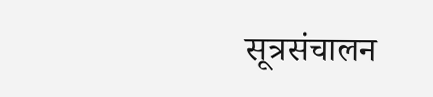सूत्रसंचालन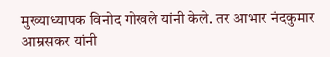मुख्याध्यापक विनोद गोखले यांनी केले. तर आभार नंदकुमार आम्रसकर यांनी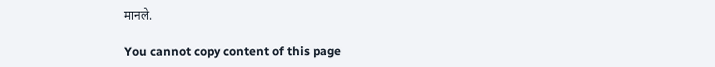मानले.

You cannot copy content of this page